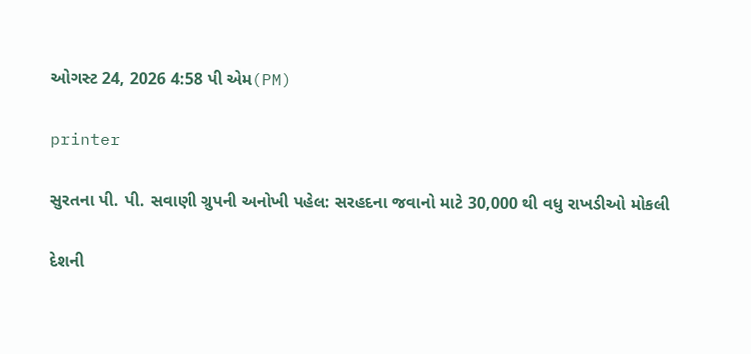ઓગસ્ટ 24, 2026 4:58 પી એમ(PM)

printer

સુરતના પી. પી. સવાણી ગ્રુપની અનોખી પહેલ: સરહદના જવાનો માટે 30,000 થી વધુ રાખડીઓ મોકલી

દેશની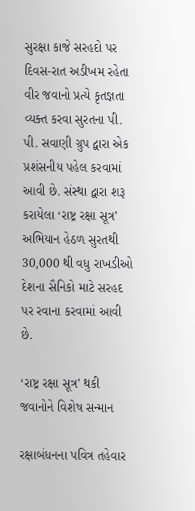સુરક્ષા કાજે સરહદો પર દિવસ-રાત અડીખમ રહેતા વીર જવાનો પ્રત્યે કૃતજ્ઞતા વ્યક્ત કરવા સુરતના પી. પી. સવાણી ગ્રુપ દ્વારા એક પ્રશંસનીય પહેલ કરવામાં આવી છે. સંસ્થા દ્વારા શરૂ કરાયેલા ‘રાષ્ટ્ર રક્ષા સૂત્ર’ અભિયાન હેઠળ સુરતથી 30,000 થી વધુ રાખડીઓ દેશના સૈનિકો માટે સરહદ પર રવાના કરવામાં આવી છે.

‘રાષ્ટ્ર રક્ષા સૂત્ર’ થકી જવાનોને વિશેષ સન્માન

રક્ષાબંધનના પવિત્ર તહેવાર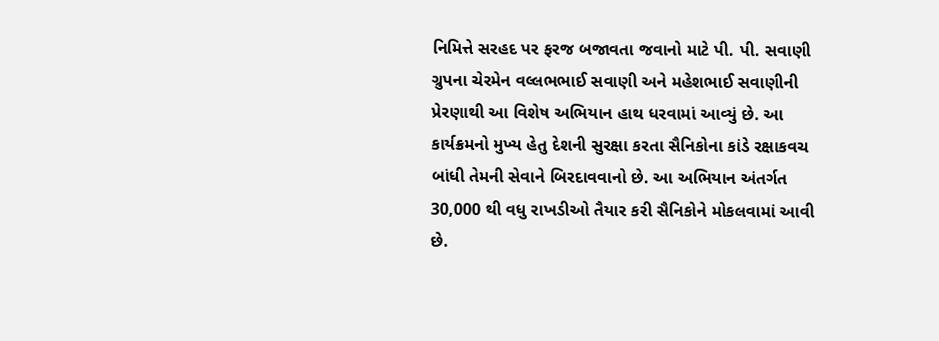નિમિત્તે સરહદ પર ફરજ બજાવતા જવાનો માટે પી. પી. સવાણી ગ્રુપના ચેરમેન વલ્લભભાઈ સવાણી અને મહેશભાઈ સવાણીની પ્રેરણાથી આ વિશેષ અભિયાન હાથ ધરવામાં આવ્યું છે. આ કાર્યક્રમનો મુખ્ય હેતુ દેશની સુરક્ષા કરતા સૈનિકોના કાંડે રક્ષાકવચ બાંધી તેમની સેવાને બિરદાવવાનો છે. આ અભિયાન અંતર્ગત 30,000 થી વધુ રાખડીઓ તૈયાર કરી સૈનિકોને મોકલવામાં આવી છે.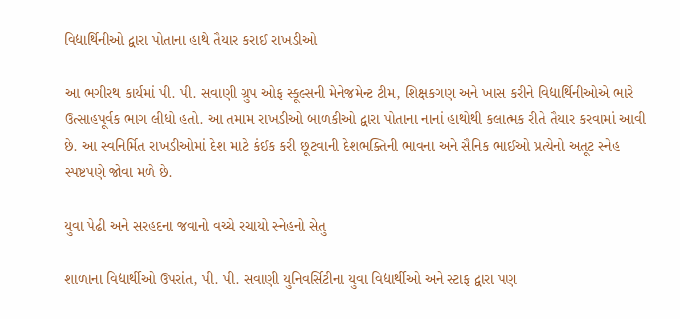વિદ્યાર્થિનીઓ દ્વારા પોતાના હાથે તૈયાર કરાઈ રાખડીઓ

આ ભગીરથ કાર્યમાં પી. પી. સવાણી ગ્રુપ ઓફ સ્કૂલ્સની મેનેજમેન્ટ ટીમ, શિક્ષકગણ અને ખાસ કરીને વિદ્યાર્થિનીઓએ ભારે ઉત્સાહપૂર્વક ભાગ લીધો હતો. આ તમામ રાખડીઓ બાળકીઓ દ્વારા પોતાના નાનાં હાથોથી કલાત્મક રીતે તૈયાર કરવામાં આવી છે. આ સ્વનિર્મિત રાખડીઓમાં દેશ માટે કંઈક કરી છૂટવાની દેશભક્તિની ભાવના અને સૈનિક ભાઈઓ પ્રત્યેનો અતૂટ સ્નેહ સ્પષ્ટપણે જોવા મળે છે.

યુવા પેઢી અને સરહદના જવાનો વચ્ચે રચાયો સ્નેહનો સેતુ

શાળાના વિદ્યાર્થીઓ ઉપરાંત, પી. પી. સવાણી યુનિવર્સિટીના યુવા વિદ્યાર્થીઓ અને સ્ટાફ દ્વારા પણ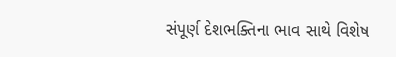સંપૂર્ણ દેશભક્તિના ભાવ સાથે વિશેષ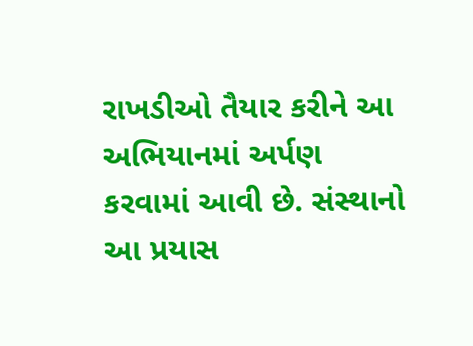રાખડીઓ તૈયાર કરીને આ અભિયાનમાં અર્પણ કરવામાં આવી છે. સંસ્થાનો આ પ્રયાસ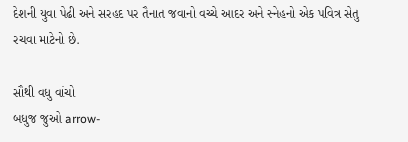દેશની યુવા પેઢી અને સરહદ પર તૈનાત જવાનો વચ્ચે આદર અને સ્નેહનો એક પવિત્ર સેતુ રચવા માટેનો છે.

સૌથી વધુ વાંચો
બધુજ જુઓ arrow-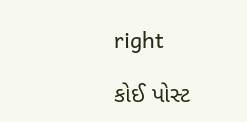right

કોઈ પોસ્ટ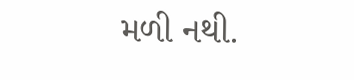મળી નથી.